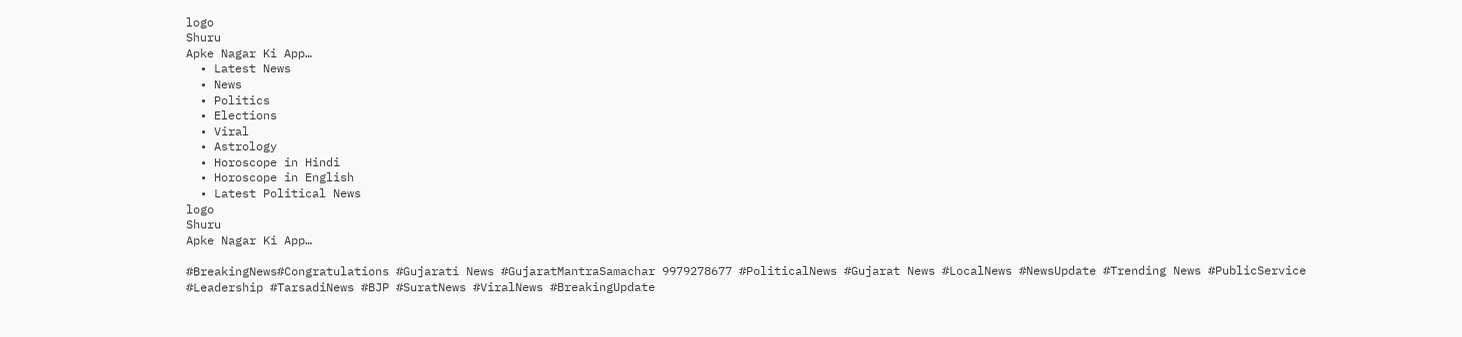logo
Shuru
Apke Nagar Ki App…
  • Latest News
  • News
  • Politics
  • Elections
  • Viral
  • Astrology
  • Horoscope in Hindi
  • Horoscope in English
  • Latest Political News
logo
Shuru
Apke Nagar Ki App…

#BreakingNews#Congratulations #Gujarati News #GujaratMantraSamachar 9979278677 #PoliticalNews #Gujarat News #LocalNews #NewsUpdate #Trending News #PublicService #Leadership #TarsadiNews #BJP #SuratNews #ViralNews #BreakingUpdate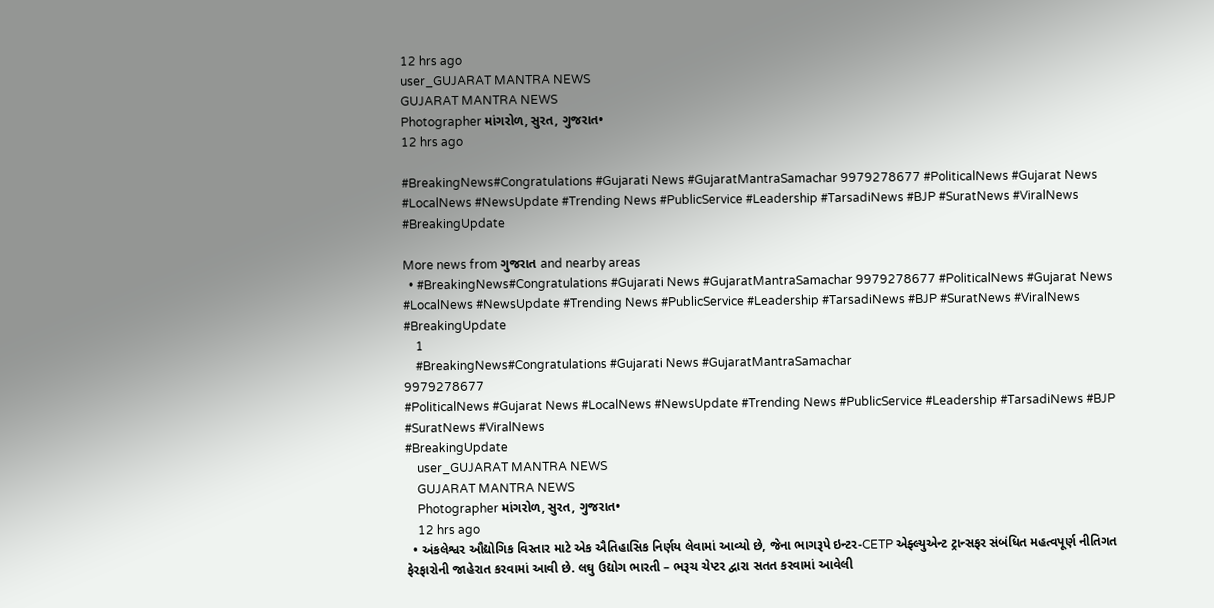12 hrs ago
user_GUJARAT MANTRA NEWS
GUJARAT MANTRA NEWS
Photographer માંગરોળ, સુરત, ગુજરાત•
12 hrs ago

#BreakingNews#Congratulations #Gujarati News #GujaratMantraSamachar 9979278677 #PoliticalNews #Gujarat News #LocalNews #NewsUpdate #Trending News #PublicService #Leadership #TarsadiNews #BJP #SuratNews #ViralNews #BreakingUpdate

More news from ગુજરાત and nearby areas
  • #BreakingNews#Congratulations #Gujarati News #GujaratMantraSamachar 9979278677 #PoliticalNews #Gujarat News #LocalNews #NewsUpdate #Trending News #PublicService #Leadership #TarsadiNews #BJP #SuratNews #ViralNews #BreakingUpdate
    1
    #BreakingNews#Congratulations #Gujarati News #GujaratMantraSamachar
9979278677
#PoliticalNews #Gujarat News #LocalNews #NewsUpdate #Trending News #PublicService #Leadership #TarsadiNews #BJP #SuratNews #ViralNews
#BreakingUpdate
    user_GUJARAT MANTRA NEWS
    GUJARAT MANTRA NEWS
    Photographer માંગરોળ, સુરત, ગુજરાત•
    12 hrs ago
  • અંકલેશ્વર ઔદ્યોગિક વિસ્તાર માટે એક ઐતિહાસિક નિર્ણય લેવામાં આવ્યો છે, જેના ભાગરૂપે ઇન્ટર-CETP એફ્લ્યુએન્ટ ટ્રાન્સફર સંબંધિત મહત્વપૂર્ણ નીતિગત ફેરફારોની જાહેરાત કરવામાં આવી છે. લઘુ ઉદ્યોગ ભારતી – ભરૂચ ચેપ્ટર દ્વારા સતત કરવામાં આવેલી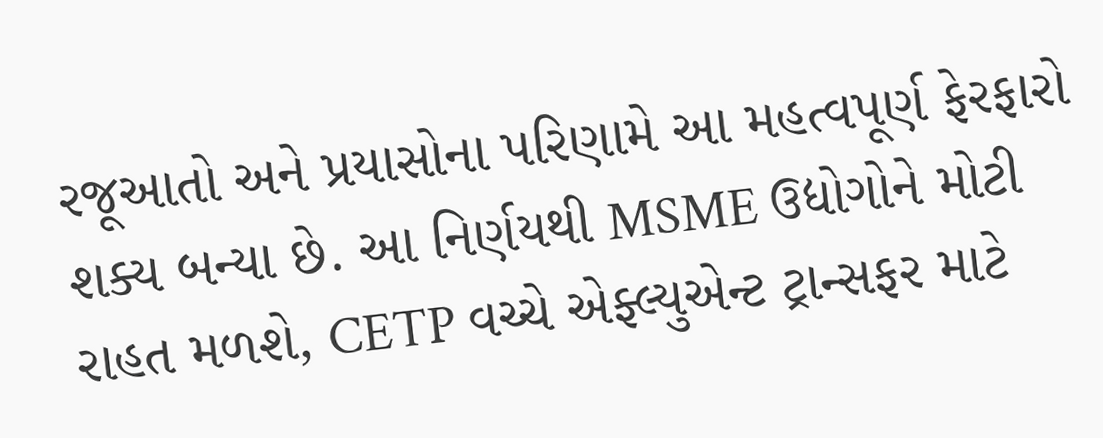રજૂઆતો અને પ્રયાસોના પરિણામે આ મહત્વપૂર્ણ ફેરફારો શક્ય બન્યા છે. આ નિર્ણયથી MSME ઉદ્યોગોને મોટી રાહત મળશે, CETP વચ્ચે એફ્લ્યુએન્ટ ટ્રાન્સફર માટે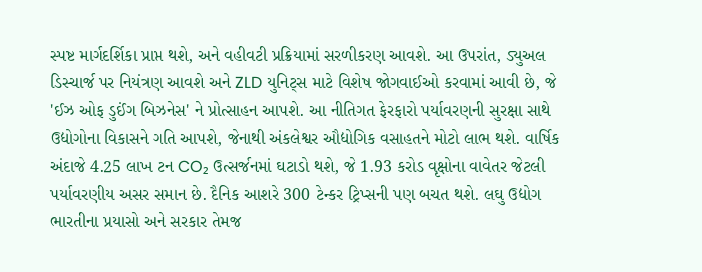સ્પષ્ટ માર્ગદર્શિકા પ્રાપ્ત થશે, અને વહીવટી પ્રક્રિયામાં સરળીકરણ આવશે. આ ઉપરાંત, ડ્યુઅલ ડિસ્ચાર્જ પર નિયંત્રણ આવશે અને ZLD યુનિટ્સ માટે વિશેષ જોગવાઈઓ કરવામાં આવી છે, જે 'ઈઝ ઓફ ડુઈંગ બિઝનેસ' ને પ્રોત્સાહન આપશે. આ નીતિગત ફેરફારો પર્યાવરણની સુરક્ષા સાથે ઉદ્યોગોના વિકાસને ગતિ આપશે, જેનાથી અંકલેશ્વર ઔદ્યોગિક વસાહતને મોટો લાભ થશે. વાર્ષિક અંદાજે 4.25 લાખ ટન CO₂ ઉત્સર્જનમાં ઘટાડો થશે, જે 1.93 કરોડ વૃક્ષોના વાવેતર જેટલી પર્યાવરણીય અસર સમાન છે. દૈનિક આશરે 300 ટેન્કર ટ્રિપ્સની પણ બચત થશે. લઘુ ઉદ્યોગ ભારતીના પ્રયાસો અને સરકાર તેમજ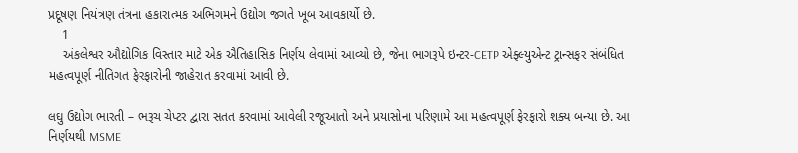પ્રદૂષણ નિયંત્રણ તંત્રના હકારાત્મક અભિગમને ઉદ્યોગ જગતે ખૂબ આવકાર્યો છે.
    1
    અંકલેશ્વર ઔદ્યોગિક વિસ્તાર માટે એક ઐતિહાસિક નિર્ણય લેવામાં આવ્યો છે, જેના ભાગરૂપે ઇન્ટર-CETP એફ્લ્યુએન્ટ ટ્રાન્સફર સંબંધિત મહત્વપૂર્ણ નીતિગત ફેરફારોની જાહેરાત કરવામાં આવી છે.

લઘુ ઉદ્યોગ ભારતી – ભરૂચ ચેપ્ટર દ્વારા સતત કરવામાં આવેલી રજૂઆતો અને પ્રયાસોના પરિણામે આ મહત્વપૂર્ણ ફેરફારો શક્ય બન્યા છે. આ નિર્ણયથી MSME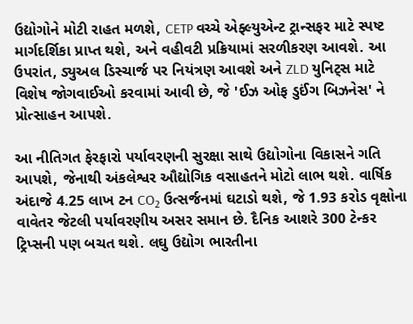ઉદ્યોગોને મોટી રાહત મળશે, CETP વચ્ચે એફ્લ્યુએન્ટ ટ્રાન્સફર માટે સ્પષ્ટ માર્ગદર્શિકા પ્રાપ્ત થશે, અને વહીવટી પ્રક્રિયામાં સરળીકરણ આવશે. આ ઉપરાંત, ડ્યુઅલ ડિસ્ચાર્જ પર નિયંત્રણ આવશે અને ZLD યુનિટ્સ માટે વિશેષ જોગવાઈઓ કરવામાં આવી છે, જે 'ઈઝ ઓફ ડુઈંગ બિઝનેસ' ને પ્રોત્સાહન આપશે.

આ નીતિગત ફેરફારો પર્યાવરણની સુરક્ષા સાથે ઉદ્યોગોના વિકાસને ગતિ આપશે, જેનાથી અંકલેશ્વર ઔદ્યોગિક વસાહતને મોટો લાભ થશે. વાર્ષિક અંદાજે 4.25 લાખ ટન CO₂ ઉત્સર્જનમાં ઘટાડો થશે, જે 1.93 કરોડ વૃક્ષોના વાવેતર જેટલી પર્યાવરણીય અસર સમાન છે. દૈનિક આશરે 300 ટેન્કર ટ્રિપ્સની પણ બચત થશે. લઘુ ઉદ્યોગ ભારતીના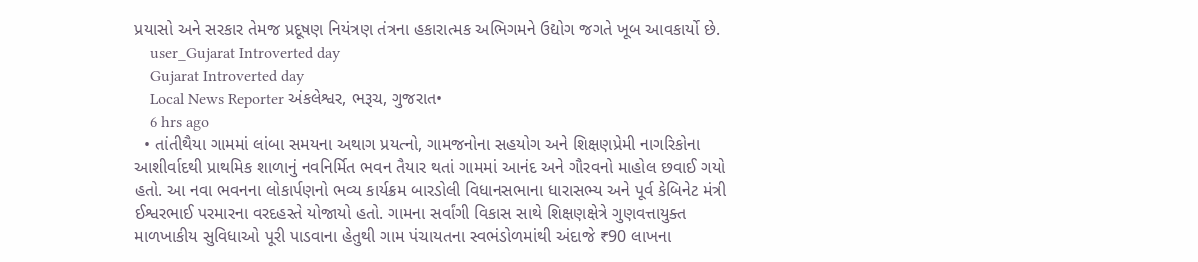પ્રયાસો અને સરકાર તેમજ પ્રદૂષણ નિયંત્રણ તંત્રના હકારાત્મક અભિગમને ઉદ્યોગ જગતે ખૂબ આવકાર્યો છે.
    user_Gujarat Introverted day
    Gujarat Introverted day
    Local News Reporter અંકલેશ્વર, ભરૂચ, ગુજરાત•
    6 hrs ago
  • તાંતીથૈયા ગામમાં લાંબા સમયના અથાગ પ્રયત્નો, ગામજનોના સહયોગ અને શિક્ષણપ્રેમી નાગરિકોના આશીર્વાદથી પ્રાથમિક શાળાનું નવનિર્મિત ભવન તૈયાર થતાં ગામમાં આનંદ અને ગૌરવનો માહોલ છવાઈ ગયો હતો. આ નવા ભવનના લોકાર્પણનો ભવ્ય કાર્યક્રમ બારડોલી વિધાનસભાના ધારાસભ્ય અને પૂર્વ કેબિનેટ મંત્રી ઈશ્વરભાઈ પરમારના વરદહસ્તે યોજાયો હતો. ગામના સર્વાંગી વિકાસ સાથે શિક્ષણક્ષેત્રે ગુણવત્તાયુક્ત માળખાકીય સુવિધાઓ પૂરી પાડવાના હેતુથી ગામ પંચાયતના સ્વભંડોળમાંથી અંદાજે ₹90 લાખના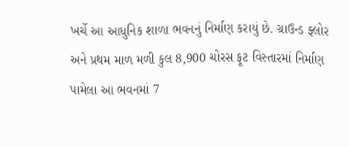ખર્ચે આ આધુનિક શાળા ભવનનું નિર્માણ કરાયું છે. ગ્રાઉન્ડ ફ્લોર અને પ્રથમ માળ મળી કુલ 8,900 ચોરસ ફૂટ વિસ્તારમાં નિર્માણ પામેલા આ ભવનમાં 7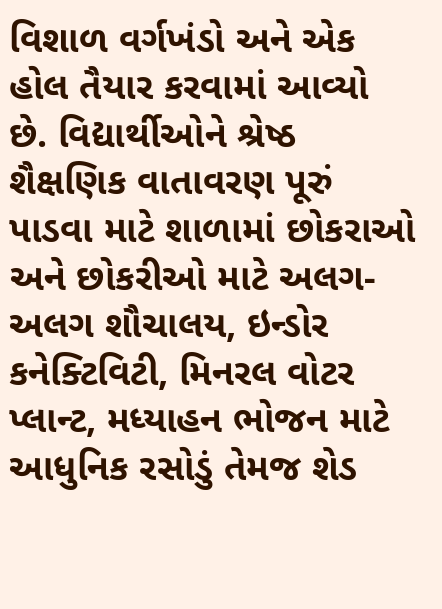વિશાળ વર્ગખંડો અને એક હોલ તૈયાર કરવામાં આવ્યો છે. વિદ્યાર્થીઓને શ્રેષ્ઠ શૈક્ષણિક વાતાવરણ પૂરું પાડવા માટે શાળામાં છોકરાઓ અને છોકરીઓ માટે અલગ-અલગ શૌચાલય, ઇન્ડોર કનેક્ટિવિટી, મિનરલ વોટર પ્લાન્ટ, મધ્યાહન ભોજન માટે આધુનિક રસોડું તેમજ શેડ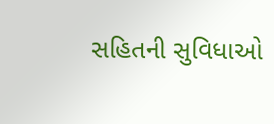સહિતની સુવિધાઓ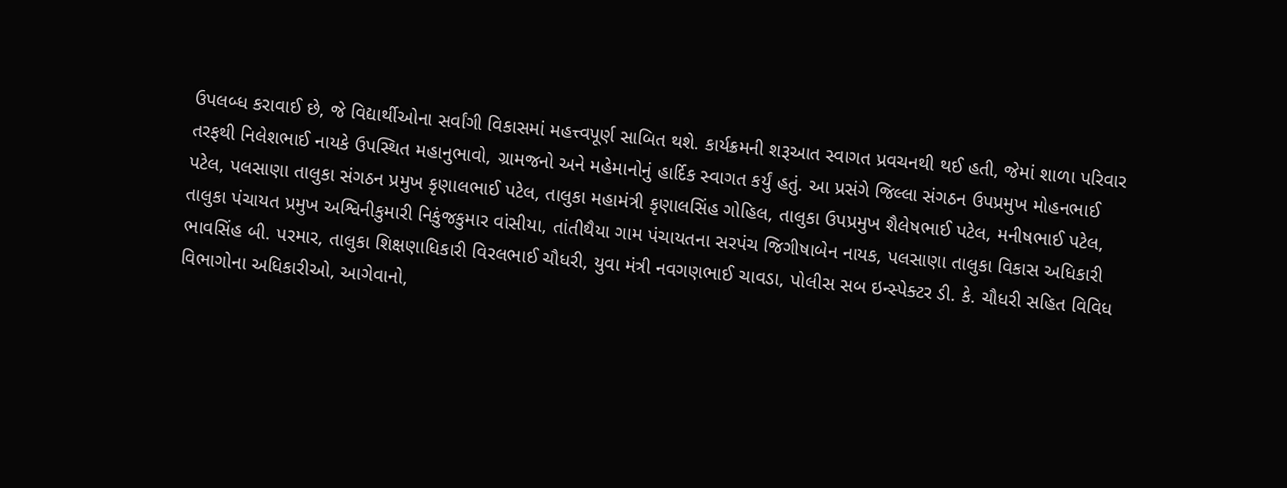ઉપલબ્ધ કરાવાઈ છે, જે વિદ્યાર્થીઓના સર્વાંગી વિકાસમાં મહત્ત્વપૂર્ણ સાબિત થશે. કાર્યક્રમની શરૂઆત સ્વાગત પ્રવચનથી થઈ હતી, જેમાં શાળા પરિવાર તરફથી નિલેશભાઈ નાયકે ઉપસ્થિત મહાનુભાવો, ગ્રામજનો અને મહેમાનોનું હાર્દિક સ્વાગત કર્યું હતું. આ પ્રસંગે જિલ્લા સંગઠન ઉપપ્રમુખ મોહનભાઈ પટેલ, પલસાણા તાલુકા સંગઠન પ્રમુખ કૃણાલભાઈ પટેલ, તાલુકા મહામંત્રી કૃણાલસિંહ ગોહિલ, તાલુકા ઉપપ્રમુખ શૈલેષભાઈ પટેલ, મનીષભાઈ પટેલ, તાલુકા પંચાયત પ્રમુખ અશ્વિનીકુમારી નિકુંજકુમાર વાંસીયા, તાંતીથૈયા ગામ પંચાયતના સરપંચ જિગીષાબેન નાયક, પલસાણા તાલુકા વિકાસ અધિકારી ભાવસિંહ બી. પરમાર, તાલુકા શિક્ષણાધિકારી વિરલભાઈ ચૌધરી, યુવા મંત્રી નવગણભાઈ ચાવડા, પોલીસ સબ ઇન્સ્પેક્ટર ડી. કે. ચૌધરી સહિત વિવિધ વિભાગોના અધિકારીઓ, આગેવાનો,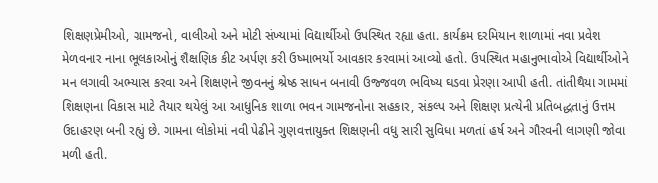શિક્ષણપ્રેમીઓ, ગ્રામજનો, વાલીઓ અને મોટી સંખ્યામાં વિદ્યાર્થીઓ ઉપસ્થિત રહ્યા હતા. કાર્યક્રમ દરમિયાન શાળામાં નવા પ્રવેશ મેળવનાર નાના ભૂલકાઓનું શૈક્ષણિક કીટ અર્પણ કરી ઉષ્માભર્યો આવકાર કરવામાં આવ્યો હતો. ઉપસ્થિત મહાનુભાવોએ વિદ્યાર્થીઓને મન લગાવી અભ્યાસ કરવા અને શિક્ષણને જીવનનું શ્રેષ્ઠ સાધન બનાવી ઉજ્જવળ ભવિષ્ય ઘડવા પ્રેરણા આપી હતી. તાંતીથૈયા ગામમાં શિક્ષણના વિકાસ માટે તૈયાર થયેલું આ આધુનિક શાળા ભવન ગામજનોના સહકાર, સંકલ્પ અને શિક્ષણ પ્રત્યેની પ્રતિબદ્ધતાનું ઉત્તમ ઉદાહરણ બની રહ્યું છે. ગામના લોકોમાં નવી પેઢીને ગુણવત્તાયુક્ત શિક્ષણની વધુ સારી સુવિધા મળતાં હર્ષ અને ગૌરવની લાગણી જોવા મળી હતી.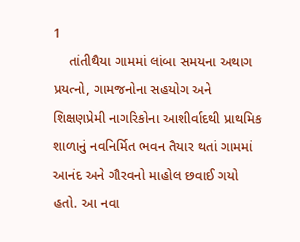1
    તાંતીથૈયા ગામમાં લાંબા સમયના અથાગ પ્રયત્નો, ગામજનોના સહયોગ અને શિક્ષણપ્રેમી નાગરિકોના આશીર્વાદથી પ્રાથમિક શાળાનું નવનિર્મિત ભવન તૈયાર થતાં ગામમાં આનંદ અને ગૌરવનો માહોલ છવાઈ ગયો હતો. આ નવા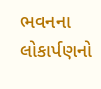ભવનના લોકાર્પણનો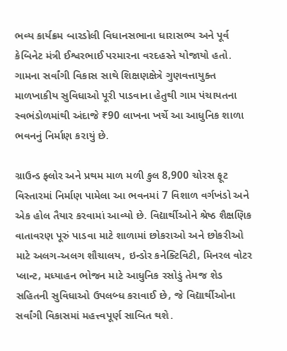ભવ્ય કાર્યક્રમ બારડોલી વિધાનસભાના ધારાસભ્ય અને પૂર્વ કેબિનેટ મંત્રી ઈશ્વરભાઈ પરમારના વરદહસ્તે યોજાયો હતો. ગામના સર્વાંગી વિકાસ સાથે શિક્ષણક્ષેત્રે ગુણવત્તાયુક્ત માળખાકીય સુવિધાઓ પૂરી પાડવાના હેતુથી ગામ પંચાયતના સ્વભંડોળમાંથી અંદાજે ₹90 લાખના ખર્ચે આ આધુનિક શાળા ભવનનું નિર્માણ કરાયું છે.

ગ્રાઉન્ડ ફ્લોર અને પ્રથમ માળ મળી કુલ 8,900 ચોરસ ફૂટ વિસ્તારમાં નિર્માણ પામેલા આ ભવનમાં 7 વિશાળ વર્ગખંડો અને એક હોલ તૈયાર કરવામાં આવ્યો છે. વિદ્યાર્થીઓને શ્રેષ્ઠ શૈક્ષણિક વાતાવરણ પૂરું પાડવા માટે શાળામાં છોકરાઓ અને છોકરીઓ માટે અલગ-અલગ શૌચાલય, ઇન્ડોર કનેક્ટિવિટી, મિનરલ વોટર પ્લાન્ટ, મધ્યાહન ભોજન માટે આધુનિક રસોડું તેમજ શેડ સહિતની સુવિધાઓ ઉપલબ્ધ કરાવાઈ છે, જે વિદ્યાર્થીઓના સર્વાંગી વિકાસમાં મહત્ત્વપૂર્ણ સાબિત થશે.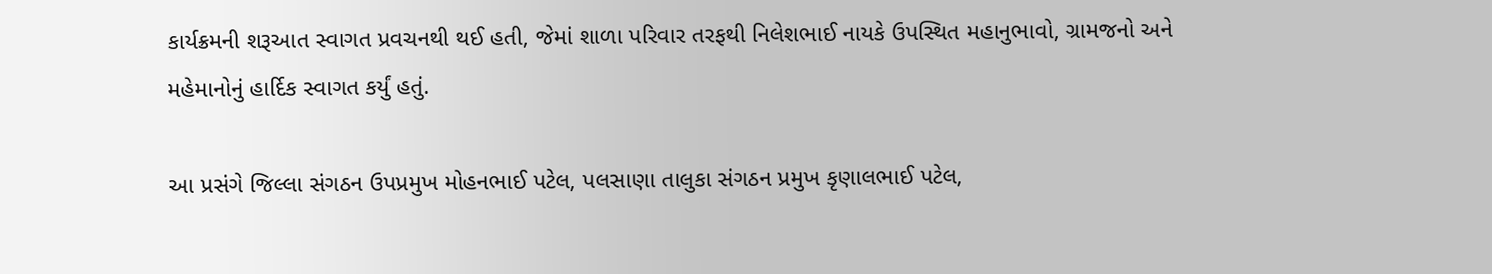કાર્યક્રમની શરૂઆત સ્વાગત પ્રવચનથી થઈ હતી, જેમાં શાળા પરિવાર તરફથી નિલેશભાઈ નાયકે ઉપસ્થિત મહાનુભાવો, ગ્રામજનો અને મહેમાનોનું હાર્દિક સ્વાગત કર્યું હતું.

આ પ્રસંગે જિલ્લા સંગઠન ઉપપ્રમુખ મોહનભાઈ પટેલ, પલસાણા તાલુકા સંગઠન પ્રમુખ કૃણાલભાઈ પટેલ,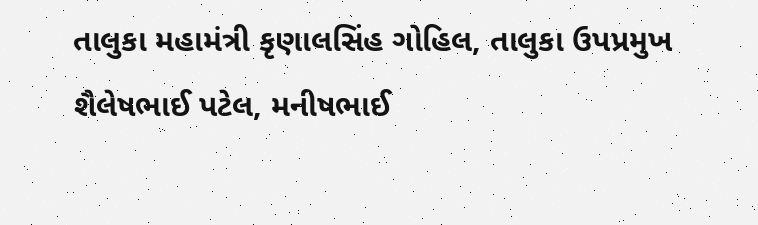તાલુકા મહામંત્રી કૃણાલસિંહ ગોહિલ, તાલુકા ઉપપ્રમુખ શૈલેષભાઈ પટેલ, મનીષભાઈ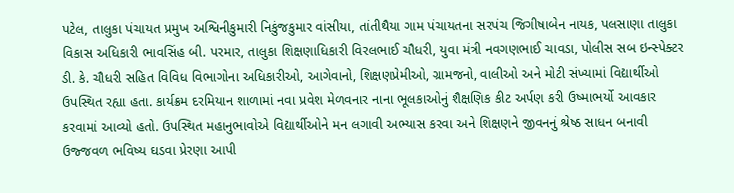પટેલ, તાલુકા પંચાયત પ્રમુખ અશ્વિનીકુમારી નિકુંજકુમાર વાંસીયા, તાંતીથૈયા ગામ પંચાયતના સરપંચ જિગીષાબેન નાયક, પલસાણા તાલુકા વિકાસ અધિકારી ભાવસિંહ બી. પરમાર, તાલુકા શિક્ષણાધિકારી વિરલભાઈ ચૌધરી, યુવા મંત્રી નવગણભાઈ ચાવડા, પોલીસ સબ ઇન્સ્પેક્ટર ડી. કે. ચૌધરી સહિત વિવિધ વિભાગોના અધિકારીઓ, આગેવાનો, શિક્ષણપ્રેમીઓ, ગ્રામજનો, વાલીઓ અને મોટી સંખ્યામાં વિદ્યાર્થીઓ ઉપસ્થિત રહ્યા હતા. કાર્યક્રમ દરમિયાન શાળામાં નવા પ્રવેશ મેળવનાર નાના ભૂલકાઓનું શૈક્ષણિક કીટ અર્પણ કરી ઉષ્માભર્યો આવકાર કરવામાં આવ્યો હતો. ઉપસ્થિત મહાનુભાવોએ વિદ્યાર્થીઓને મન લગાવી અભ્યાસ કરવા અને શિક્ષણને જીવનનું શ્રેષ્ઠ સાધન બનાવી ઉજ્જવળ ભવિષ્ય ઘડવા પ્રેરણા આપી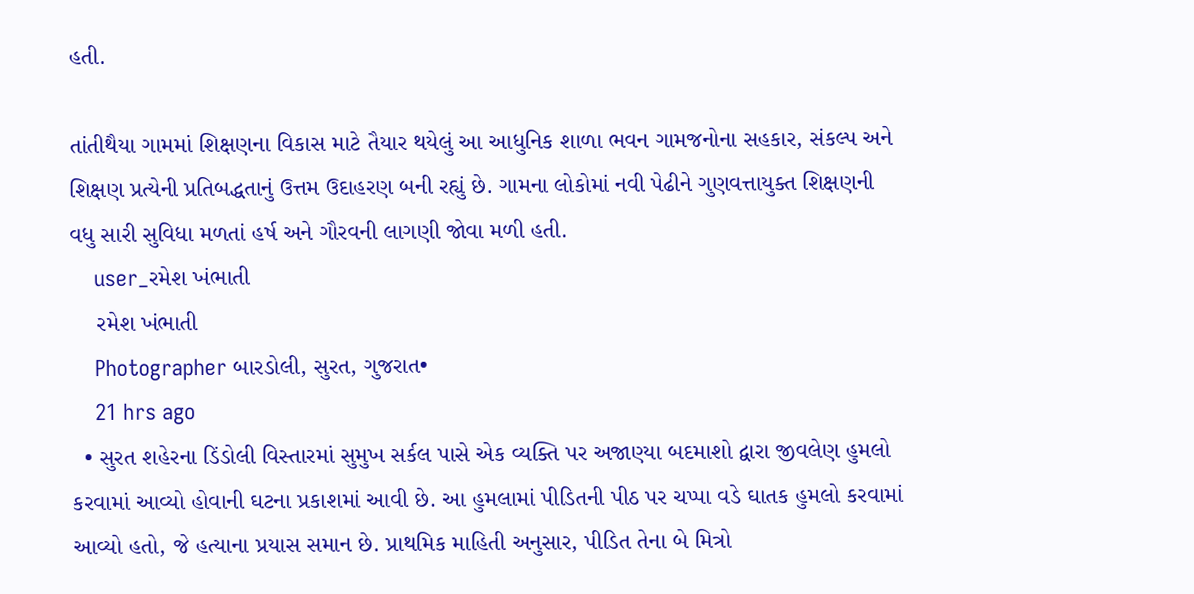હતી.

તાંતીથૈયા ગામમાં શિક્ષણના વિકાસ માટે તૈયાર થયેલું આ આધુનિક શાળા ભવન ગામજનોના સહકાર, સંકલ્પ અને શિક્ષણ પ્રત્યેની પ્રતિબદ્ધતાનું ઉત્તમ ઉદાહરણ બની રહ્યું છે. ગામના લોકોમાં નવી પેઢીને ગુણવત્તાયુક્ત શિક્ષણની વધુ સારી સુવિધા મળતાં હર્ષ અને ગૌરવની લાગણી જોવા મળી હતી.
    user_રમેશ ખંભાતી
    રમેશ ખંભાતી
    Photographer બારડોલી, સુરત, ગુજરાત•
    21 hrs ago
  • સુરત શહેરના ડિંડોલી વિસ્તારમાં સુમુખ સર્કલ પાસે એક વ્યક્તિ પર અજાણ્યા બદમાશો દ્વારા જીવલેણ હુમલો કરવામાં આવ્યો હોવાની ઘટના પ્રકાશમાં આવી છે. આ હુમલામાં પીડિતની પીઠ પર ચપ્પા વડે ઘાતક હુમલો કરવામાં આવ્યો હતો, જે હત્યાના પ્રયાસ સમાન છે. પ્રાથમિક માહિતી અનુસાર, પીડિત તેના બે મિત્રો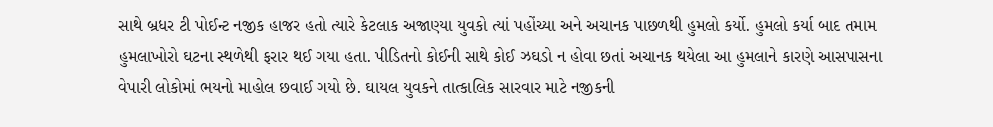સાથે બ્રધર ટી પોઈન્ટ નજીક હાજર હતો ત્યારે કેટલાક અજાણ્યા યુવકો ત્યાં પહોંચ્યા અને અચાનક પાછળથી હુમલો કર્યો. હુમલો કર્યા બાદ તમામ હુમલાખોરો ઘટના સ્થળેથી ફરાર થઈ ગયા હતા. પીડિતનો કોઈની સાથે કોઈ ઝઘડો ન હોવા છતાં અચાનક થયેલા આ હુમલાને કારણે આસપાસના વેપારી લોકોમાં ભયનો માહોલ છવાઈ ગયો છે. ઘાયલ યુવકને તાત્કાલિક સારવાર માટે નજીકની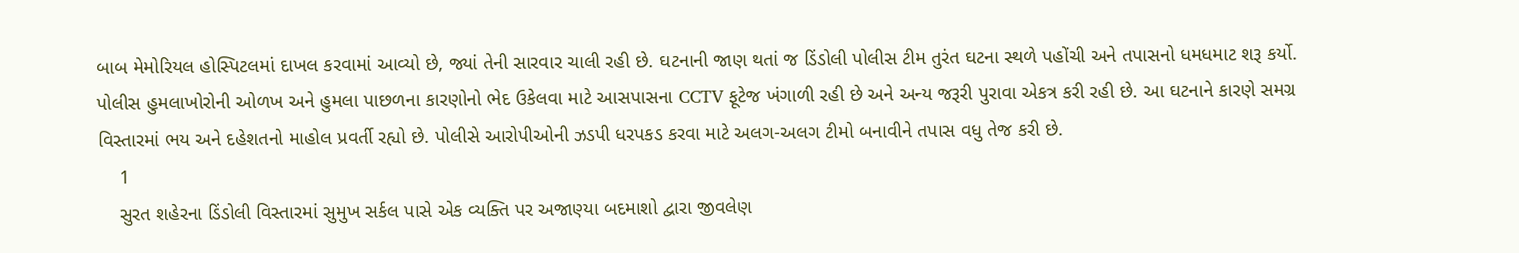બાબ મેમોરિયલ હોસ્પિટલમાં દાખલ કરવામાં આવ્યો છે, જ્યાં તેની સારવાર ચાલી રહી છે. ઘટનાની જાણ થતાં જ ડિંડોલી પોલીસ ટીમ તુરંત ઘટના સ્થળે પહોંચી અને તપાસનો ધમધમાટ શરૂ કર્યો. પોલીસ હુમલાખોરોની ઓળખ અને હુમલા પાછળના કારણોનો ભેદ ઉકેલવા માટે આસપાસના CCTV ફૂટેજ ખંગાળી રહી છે અને અન્ય જરૂરી પુરાવા એકત્ર કરી રહી છે. આ ઘટનાને કારણે સમગ્ર વિસ્તારમાં ભય અને દહેશતનો માહોલ પ્રવર્તી રહ્યો છે. પોલીસે આરોપીઓની ઝડપી ધરપકડ કરવા માટે અલગ-અલગ ટીમો બનાવીને તપાસ વધુ તેજ કરી છે.
    1
    સુરત શહેરના ડિંડોલી વિસ્તારમાં સુમુખ સર્કલ પાસે એક વ્યક્તિ પર અજાણ્યા બદમાશો દ્વારા જીવલેણ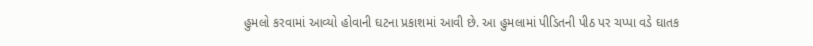હુમલો કરવામાં આવ્યો હોવાની ઘટના પ્રકાશમાં આવી છે. આ હુમલામાં પીડિતની પીઠ પર ચપ્પા વડે ઘાતક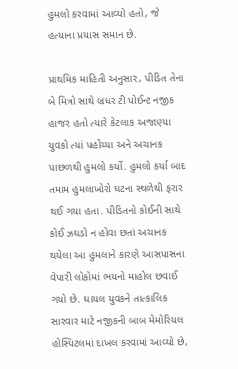હુમલો કરવામાં આવ્યો હતો, જે હત્યાના પ્રયાસ સમાન છે.

પ્રાથમિક માહિતી અનુસાર, પીડિત તેના બે મિત્રો સાથે બ્રધર ટી પોઈન્ટ નજીક હાજર હતો ત્યારે કેટલાક અજાણ્યા યુવકો ત્યાં પહોંચ્યા અને અચાનક પાછળથી હુમલો કર્યો. હુમલો કર્યા બાદ તમામ હુમલાખોરો ઘટના સ્થળેથી ફરાર થઈ ગયા હતા. પીડિતનો કોઈની સાથે કોઈ ઝઘડો ન હોવા છતાં અચાનક થયેલા આ હુમલાને કારણે આસપાસના વેપારી લોકોમાં ભયનો માહોલ છવાઈ ગયો છે. ઘાયલ યુવકને તાત્કાલિક સારવાર માટે નજીકની બાબ મેમોરિયલ હોસ્પિટલમાં દાખલ કરવામાં આવ્યો છે,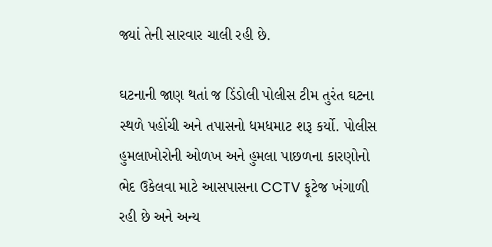જ્યાં તેની સારવાર ચાલી રહી છે.

ઘટનાની જાણ થતાં જ ડિંડોલી પોલીસ ટીમ તુરંત ઘટના સ્થળે પહોંચી અને તપાસનો ધમધમાટ શરૂ કર્યો. પોલીસ હુમલાખોરોની ઓળખ અને હુમલા પાછળના કારણોનો ભેદ ઉકેલવા માટે આસપાસના CCTV ફૂટેજ ખંગાળી રહી છે અને અન્ય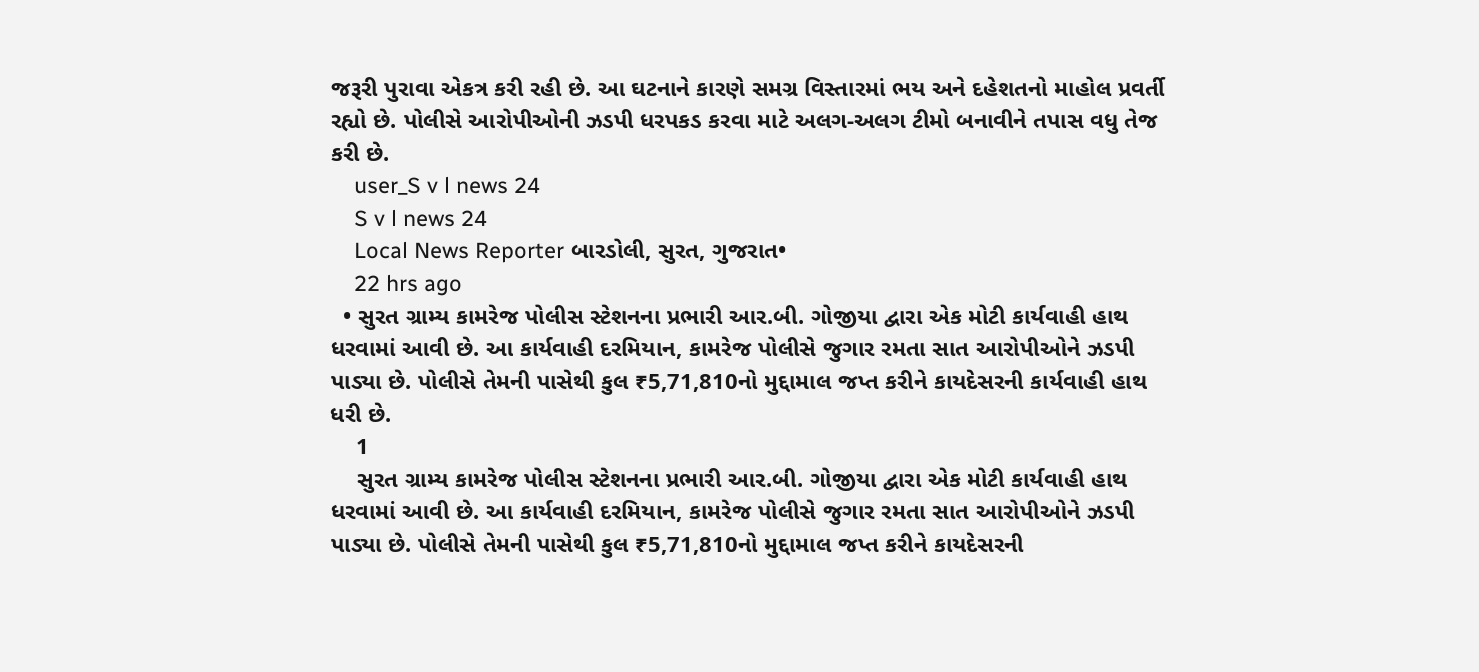જરૂરી પુરાવા એકત્ર કરી રહી છે. આ ઘટનાને કારણે સમગ્ર વિસ્તારમાં ભય અને દહેશતનો માહોલ પ્રવર્તી રહ્યો છે. પોલીસે આરોપીઓની ઝડપી ધરપકડ કરવા માટે અલગ-અલગ ટીમો બનાવીને તપાસ વધુ તેજ કરી છે.
    user_S v l news 24
    S v l news 24
    Local News Reporter બારડોલી, સુરત, ગુજરાત•
    22 hrs ago
  • સુરત ગ્રામ્ય કામરેજ પોલીસ સ્ટેશનના પ્રભારી આર.બી. ગોજીયા દ્વારા એક મોટી કાર્યવાહી હાથ ધરવામાં આવી છે. આ કાર્યવાહી દરમિયાન, કામરેજ પોલીસે જુગાર રમતા સાત આરોપીઓને ઝડપી પાડ્યા છે. પોલીસે તેમની પાસેથી કુલ ₹5,71,810નો મુદ્દામાલ જપ્ત કરીને કાયદેસરની કાર્યવાહી હાથ ધરી છે.
    1
    સુરત ગ્રામ્ય કામરેજ પોલીસ સ્ટેશનના પ્રભારી આર.બી. ગોજીયા દ્વારા એક મોટી કાર્યવાહી હાથ ધરવામાં આવી છે. આ કાર્યવાહી દરમિયાન, કામરેજ પોલીસે જુગાર રમતા સાત આરોપીઓને ઝડપી પાડ્યા છે. પોલીસે તેમની પાસેથી કુલ ₹5,71,810નો મુદ્દામાલ જપ્ત કરીને કાયદેસરની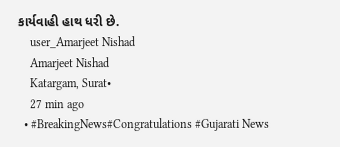કાર્યવાહી હાથ ધરી છે.
    user_Amarjeet Nishad
    Amarjeet Nishad
    Katargam, Surat•
    27 min ago
  • #BreakingNews#Congratulations #Gujarati News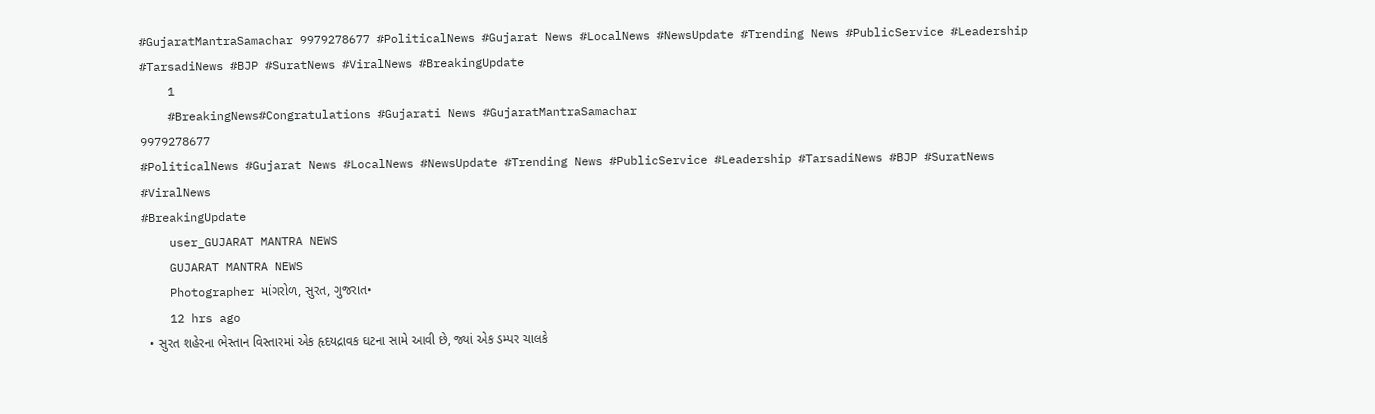#GujaratMantraSamachar 9979278677 #PoliticalNews #Gujarat News #LocalNews #NewsUpdate #Trending News #PublicService #Leadership #TarsadiNews #BJP #SuratNews #ViralNews #BreakingUpdate
    1
    #BreakingNews#Congratulations #Gujarati News #GujaratMantraSamachar
9979278677
#PoliticalNews #Gujarat News #LocalNews #NewsUpdate #Trending News #PublicService #Leadership #TarsadiNews #BJP #SuratNews #ViralNews
#BreakingUpdate
    user_GUJARAT MANTRA NEWS
    GUJARAT MANTRA NEWS
    Photographer માંગરોળ, સુરત, ગુજરાત•
    12 hrs ago
  • સુરત શહેરના ભેસ્તાન વિસ્તારમાં એક હૃદયદ્રાવક ઘટના સામે આવી છે, જ્યાં એક ડમ્પર ચાલકે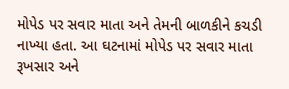મોપેડ પર સવાર માતા અને તેમની બાળકીને કચડી નાખ્યા હતા. આ ઘટનામાં મોપેડ પર સવાર માતા રૂખસાર અને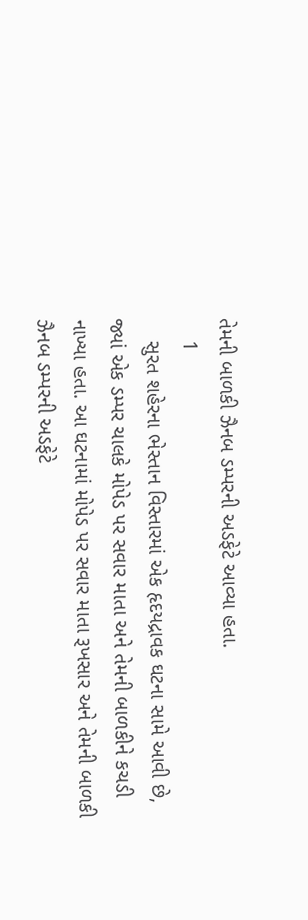તેમની બાળકી ઝૈનબ ડમ્પરની અડફેટે આવ્યા હતા.
    1
    સુરત શહેરના ભેસ્તાન વિસ્તારમાં એક હૃદયદ્રાવક ઘટના સામે આવી છે, જ્યાં એક ડમ્પર ચાલકે મોપેડ પર સવાર માતા અને તેમની બાળકીને કચડી નાખ્યા હતા. આ ઘટનામાં મોપેડ પર સવાર માતા રૂખસાર અને તેમની બાળકી ઝૈનબ ડમ્પરની અડફેટે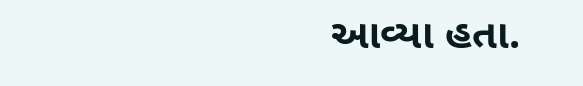આવ્યા હતા.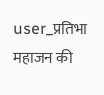user_प्रतिभा महाजन की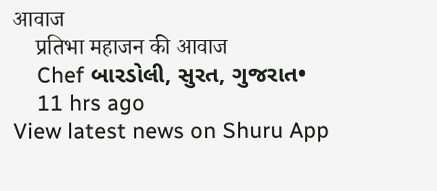आवाज
    प्रतिभा महाजन की आवाज
    Chef બારડોલી, સુરત, ગુજરાત•
    11 hrs ago
View latest news on Shuru App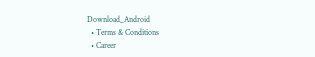Download_Android
  • Terms & Conditions
  • Career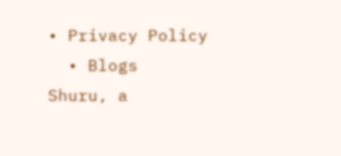• Privacy Policy
  • Blogs
Shuru, a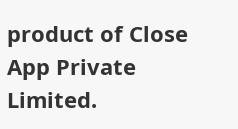product of Close App Private Limited.